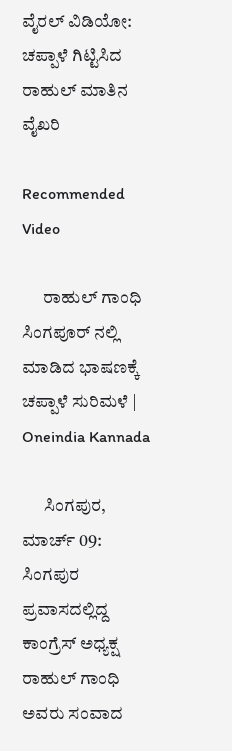ವೈರಲ್ ವಿಡಿಯೋ: ಚಪ್ಪಾಳೆ ಗಿಟ್ಟಿಸಿದ ರಾಹುಲ್ ಮಾತಿನ ವೈಖರಿ

Recommended Video

      ರಾಹುಲ್ ಗಾಂಧಿ ಸಿಂಗಪೂರ್ ನಲ್ಲಿ ಮಾಡಿದ ಭಾಷಣಕ್ಕೆ ಚಪ್ಪಾಳೆ ಸುರಿಮಳೆ | Oneindia Kannada

      ಸಿಂಗಪುರ, ಮಾರ್ಚ್ 09: ಸಿಂಗಪುರ ಪ್ರವಾಸದಲ್ಲಿದ್ದ ಕಾಂಗ್ರೆಸ್ ಅಧ್ಯಕ್ಷ ರಾಹುಲ್ ಗಾಂಧಿ ಅವರು ಸಂವಾದ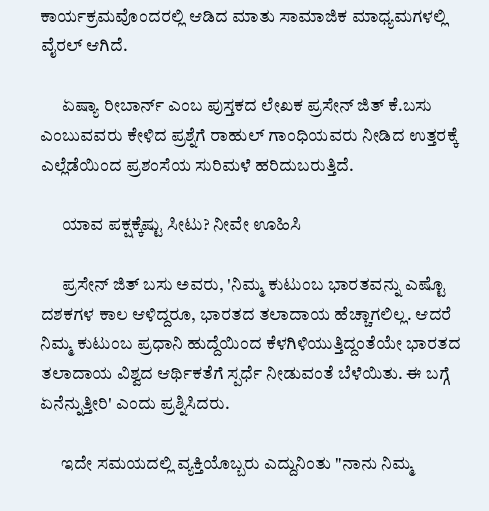ಕಾರ್ಯಕ್ರಮವೊಂದರಲ್ಲಿ ಆಡಿದ ಮಾತು ಸಾಮಾಜಿಕ ಮಾಧ್ಯಮಗಳಲ್ಲಿ ವೈರಲ್ ಆಗಿದೆ.

      ಏಷ್ಯಾ ರೀಬಾರ್ನ್ ಎಂಬ ಪುಸ್ತಕದ ಲೇಖಕ ಪ್ರಸೇನ್ ಜಿತ್ ಕೆ.ಬಸು ಎಂಬುವವರು ಕೇಳಿದ ಪ್ರಶ್ನೆಗೆ ರಾಹುಲ್ ಗಾಂಧಿಯವರು ನೀಡಿದ ಉತ್ತರಕ್ಕೆ ಎಲ್ಲೆಡೆಯಿಂದ ಪ್ರಶಂಸೆಯ ಸುರಿಮಳೆ ಹರಿದುಬರುತ್ತಿದೆ.

      ಯಾವ ಪಕ್ಷಕ್ಕೆಷ್ಟು ಸೀಟು? ನೀವೇ ಊಹಿಸಿ

      ಪ್ರಸೇನ್ ಜಿತ್ ಬಸು ಅವರು, 'ನಿಮ್ಮ ಕುಟುಂಬ ಭಾರತವನ್ನು ಎಷ್ಟೊ ದಶಕಗಳ ಕಾಲ ಆಳಿದ್ದರೂ, ಭಾರತದ ತಲಾದಾಯ ಹೆಚ್ಚಾಗಲಿಲ್ಲ. ಆದರೆ ನಿಮ್ಮ ಕುಟುಂಬ ಪ್ರಧಾನಿ ಹುದ್ದೆಯಿಂದ ಕೆಳಗಿಳಿಯುತ್ತಿದ್ದಂತೆಯೇ ಭಾರತದ ತಲಾದಾಯ ವಿಶ್ವದ ಆರ್ಥಿಕತೆಗೆ ಸ್ಪರ್ಧೆ ನೀಡುವಂತೆ ಬೆಳೆಯಿತು. ಈ ಬಗ್ಗೆ ಏನೆನ್ನುತ್ತೀರಿ' ಎಂದು ಪ್ರಶ್ನಿಸಿದರು.

      ಇದೇ ಸಮಯದಲ್ಲಿ ವ್ಯಕ್ತಿಯೊಬ್ಬರು ಎದ್ದುನಿಂತು "ನಾನು ನಿಮ್ಮ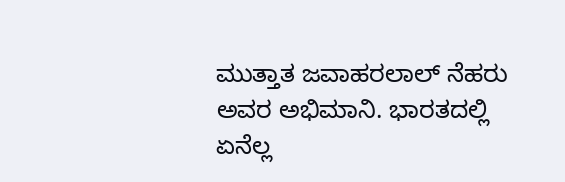ಮುತ್ತಾತ ಜವಾಹರಲಾಲ್ ನೆಹರು ಅವರ ಅಭಿಮಾನಿ. ಭಾರತದಲ್ಲಿ ಏನೆಲ್ಲ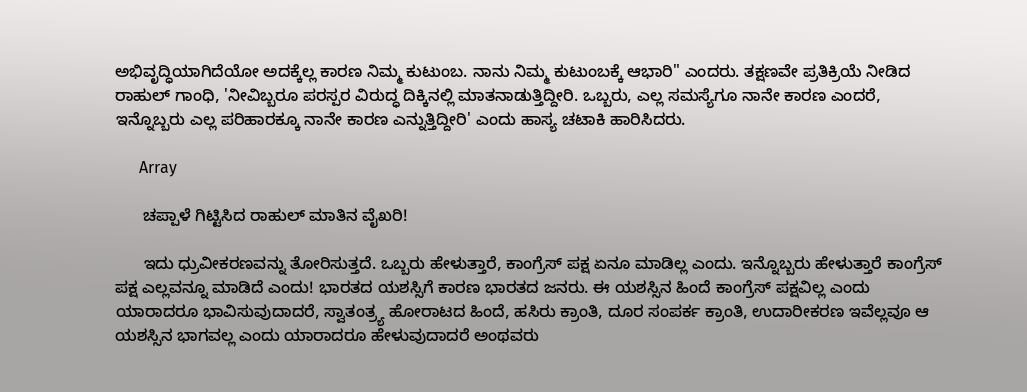ಅಭಿವೃದ್ಧಿಯಾಗಿದೆಯೋ ಅದಕ್ಕೆಲ್ಲ ಕಾರಣ ನಿಮ್ಮ ಕುಟುಂಬ. ನಾನು ನಿಮ್ಮ ಕುಟುಂಬಕ್ಕೆ ಆಭಾರಿ" ಎಂದರು. ತಕ್ಷಣವೇ ಪ್ರತಿಕ್ರಿಯೆ ನೀಡಿದ ರಾಹುಲ್ ಗಾಂಧಿ, 'ನೀವಿಬ್ಬರೂ ಪರಸ್ಪರ ವಿರುದ್ಧ ದಿಕ್ಕಿನಲ್ಲಿ ಮಾತನಾಡುತ್ತಿದ್ದೀರಿ. ಒಬ್ಬರು, ಎಲ್ಲ ಸಮಸ್ಯೆಗೂ ನಾನೇ ಕಾರಣ ಎಂದರೆ, ಇನ್ನೊಬ್ಬರು ಎಲ್ಲ ಪರಿಹಾರಕ್ಕೂ ನಾನೇ ಕಾರಣ ಎನ್ನುತ್ತಿದ್ದೀರಿ' ಎಂದು ಹಾಸ್ಯ ಚಟಾಕಿ ಹಾರಿಸಿದರು.

      Array

      ಚಪ್ಪಾಳೆ ಗಿಟ್ಟಿಸಿದ ರಾಹುಲ್ ಮಾತಿನ ವೈಖರಿ!

      ಇದು ಧ್ರುವೀಕರಣವನ್ನು ತೋರಿಸುತ್ತದೆ. ಒಬ್ಬರು ಹೇಳುತ್ತಾರೆ, ಕಾಂಗ್ರೆಸ್ ಪಕ್ಷ ಏನೂ ಮಾಡಿಲ್ಲ ಎಂದು. ಇನ್ನೊಬ್ಬರು ಹೇಳುತ್ತಾರೆ ಕಾಂಗ್ರೆಸ್ ಪಕ್ಷ ಎಲ್ಲವನ್ನೂ ಮಾಡಿದೆ ಎಂದು! ಭಾರತದ ಯಶಸ್ಸಿಗೆ ಕಾರಣ ಭಾರತದ ಜನರು. ಈ ಯಶಸ್ಸಿನ ಹಿಂದೆ ಕಾಂಗ್ರೆಸ್ ಪಕ್ಷವಿಲ್ಲ ಎಂದು ಯಾರಾದರೂ ಭಾವಿಸುವುದಾದರೆ, ಸ್ವಾತಂತ್ರ್ಯ ಹೋರಾಟದ ಹಿಂದೆ, ಹಸಿರು ಕ್ರಾಂತಿ, ದೂರ ಸಂಪರ್ಕ ಕ್ರಾಂತಿ, ಉದಾರೀಕರಣ ಇವೆಲ್ಲವೂ ಆ ಯಶಸ್ಸಿನ ಭಾಗವಲ್ಲ ಎಂದು ಯಾರಾದರೂ ಹೇಳುವುದಾದರೆ ಅಂಥವರು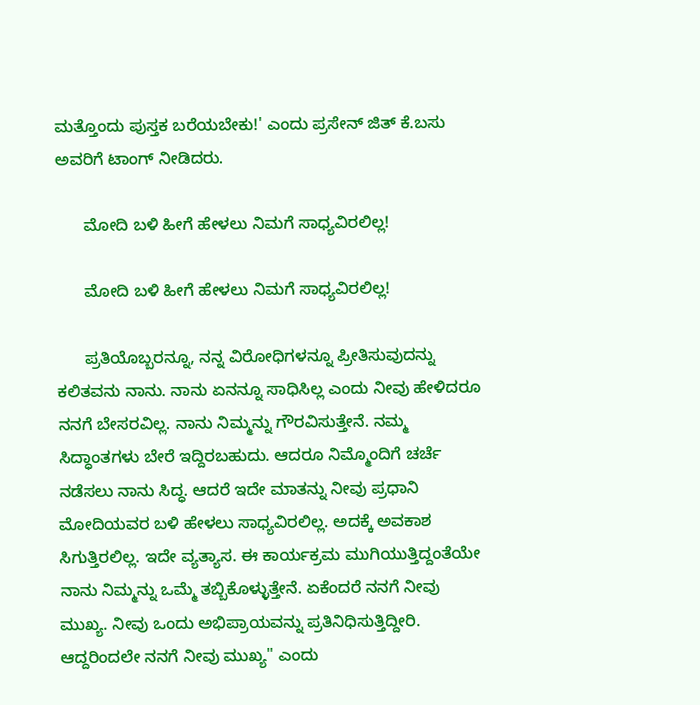ಮತ್ತೊಂದು ಪುಸ್ತಕ ಬರೆಯಬೇಕು!' ಎಂದು ಪ್ರಸೇನ್ ಜಿತ್ ಕೆ.ಬಸು ಅವರಿಗೆ ಟಾಂಗ್ ನೀಡಿದರು.

      ಮೋದಿ ಬಳಿ ಹೀಗೆ ಹೇಳಲು ನಿಮಗೆ ಸಾಧ್ಯವಿರಲಿಲ್ಲ!

      ಮೋದಿ ಬಳಿ ಹೀಗೆ ಹೇಳಲು ನಿಮಗೆ ಸಾಧ್ಯವಿರಲಿಲ್ಲ!

      ಪ್ರತಿಯೊಬ್ಬರನ್ನೂ, ನನ್ನ ವಿರೋಧಿಗಳನ್ನೂ ಪ್ರೀತಿಸುವುದನ್ನು ಕಲಿತವನು ನಾನು. ನಾನು ಏನನ್ನೂ ಸಾಧಿಸಿಲ್ಲ ಎಂದು ನೀವು ಹೇಳಿದರೂ ನನಗೆ ಬೇಸರವಿಲ್ಲ. ನಾನು ನಿಮ್ಮನ್ನು ಗೌರವಿಸುತ್ತೇನೆ. ನಮ್ಮ ಸಿದ್ಧಾಂತಗಳು ಬೇರೆ ಇದ್ದಿರಬಹುದು. ಆದರೂ ನಿಮ್ಮೊಂದಿಗೆ ಚರ್ಚೆ ನಡೆಸಲು ನಾನು ಸಿದ್ಧ. ಆದರೆ ಇದೇ ಮಾತನ್ನು ನೀವು ಪ್ರಧಾನಿ ಮೋದಿಯವರ ಬಳಿ ಹೇಳಲು ಸಾಧ್ಯವಿರಲಿಲ್ಲ. ಅದಕ್ಕೆ ಅವಕಾಶ ಸಿಗುತ್ತಿರಲಿಲ್ಲ. ಇದೇ ವ್ಯತ್ಯಾಸ. ಈ ಕಾರ್ಯಕ್ರಮ ಮುಗಿಯುತ್ತಿದ್ದಂತೆಯೇ ನಾನು ನಿಮ್ಮನ್ನು ಒಮ್ಮೆ ತಬ್ಬಿಕೊಳ್ಳುತ್ತೇನೆ. ಏಕೆಂದರೆ ನನಗೆ ನೀವು ಮುಖ್ಯ. ನೀವು ಒಂದು ಅಭಿಪ್ರಾಯವನ್ನು ಪ್ರತಿನಿಧಿಸುತ್ತಿದ್ದೀರಿ. ಆದ್ದರಿಂದಲೇ ನನಗೆ ನೀವು ಮುಖ್ಯ" ಎಂದು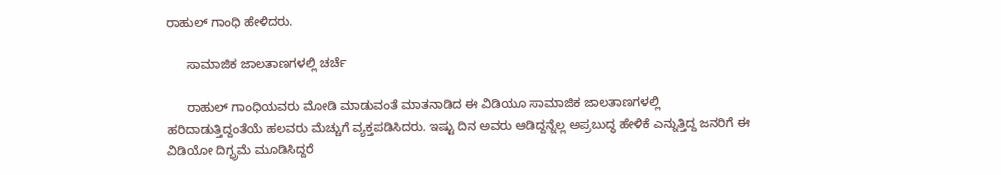ರಾಹುಲ್ ಗಾಂಧಿ ಹೇಳಿದರು.

      ಸಾಮಾಜಿಕ ಜಾಲತಾಣಗಳಲ್ಲಿ ಚರ್ಚೆ

      ರಾಹುಲ್ ಗಾಂಧಿಯವರು ಮೋಡಿ ಮಾಡುವಂತೆ ಮಾತನಾಡಿದ ಈ ವಿಡಿಯೂ ಸಾಮಾಜಿಕ ಜಾಲತಾಣಗಳಲ್ಲಿ ಹರಿದಾಡುತ್ತಿದ್ದಂತೆಯೆ ಹಲವರು ಮೆಚ್ಚುಗೆ ವ್ಯಕ್ತಪಡಿಸಿದರು. ಇಷ್ಟು ದಿನ ಅವರು ಆಡಿದ್ದನ್ನೆಲ್ಲ ಅಪ್ರಬುದ್ಧ ಹೇಳಿಕೆ ಎನ್ನುತ್ತಿದ್ದ ಜನರಿಗೆ ಈ ವಿಡಿಯೋ ದಿಗ್ಭ್ರಮೆ ಮೂಡಿಸಿದ್ದರೆ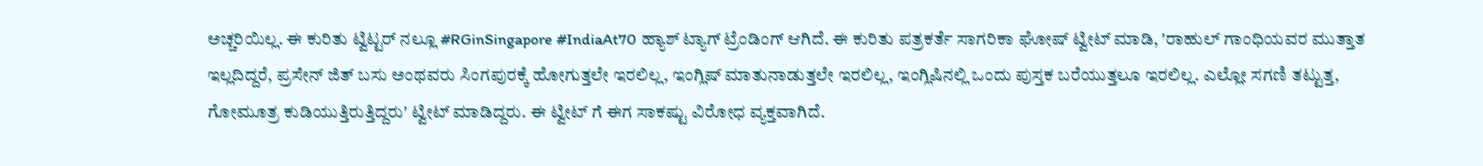ಅಚ್ಚರಿಯಿಲ್ಲ. ಈ ಕುರಿತು ಟ್ವಿಟ್ಟರ್ ನಲ್ಲೂ #RGinSingapore #IndiaAt70 ಹ್ಯಾಶ್ ಟ್ಯಾಗ್ ಟ್ರೆಂಡಿಂಗ್ ಆಗಿದೆ. ಈ ಕುರಿತು ಪತ್ರಕರ್ತೆ ಸಾಗರಿಕಾ ಘೋಷ್ ಟ್ವೀಟ್ ಮಾಡಿ, 'ರಾಹುಲ್ ಗಾಂಧಿಯವರ ಮುತ್ತಾತ ಇಲ್ಲದಿದ್ದರೆ, ಪ್ರಸೇನ್ ಜಿತ್ ಬಸು ಅಂಥವರು ಸಿಂಗಪುರಕ್ಕೆ ಹೋಗುತ್ತಲೇ ಇರಲಿಲ್ಲ, ಇಂಗ್ಲಿಷ್ ಮಾತುನಾಡುತ್ತಲೇ ಇರಲಿಲ್ಲ, ಇಂಗ್ಲಿಷಿನಲ್ಲಿ ಒಂದು ಪುಸ್ತಕ ಬರೆಯುತ್ತಲೂ ಇರಲಿಲ್ಲ. ಎಲ್ಲೋ ಸಗಣಿ ತಟ್ಟುತ್ತ, ಗೋಮೂತ್ರ ಕುಡಿಯುತ್ತಿರುತ್ತಿದ್ದರು' ಟ್ವೀಟ್ ಮಾಡಿದ್ದರು. ಈ ಟ್ವೀಟ್ ಗೆ ಈಗ ಸಾಕಷ್ಟು ವಿರೋಧ ವ್ಯಕ್ತವಾಗಿದೆ.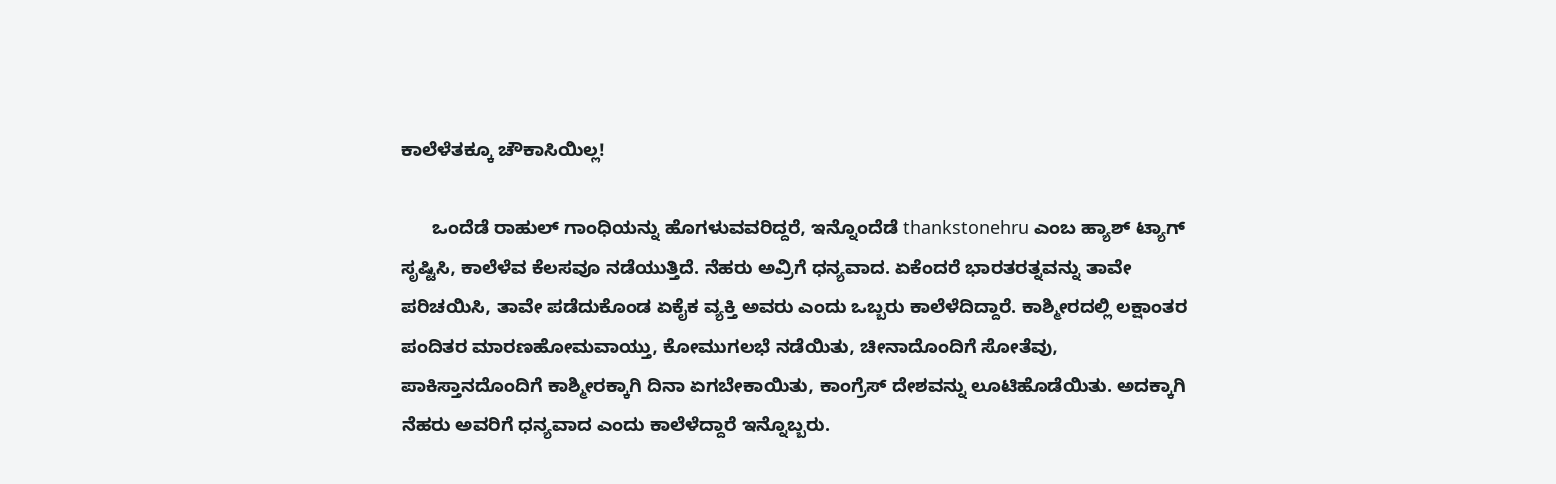ಕಾಲೆಳೆತಕ್ಕೂ ಚೌಕಾಸಿಯಿಲ್ಲ!

      ಒಂದೆಡೆ ರಾಹುಲ್ ಗಾಂಧಿಯನ್ನು ಹೊಗಳುವವರಿದ್ದರೆ, ಇನ್ನೊಂದೆಡೆ thankstonehru ಎಂಬ ಹ್ಯಾಶ್ ಟ್ಯಾಗ್ ಸೃಷ್ಟಿಸಿ, ಕಾಲೆಳೆವ ಕೆಲಸವೂ ನಡೆಯುತ್ತಿದೆ. ನೆಹರು ಅವ್ರಿಗೆ ಧನ್ಯವಾದ. ಏಕೆಂದರೆ ಭಾರತರತ್ನವನ್ನು ತಾವೇ ಪರಿಚಯಿಸಿ, ತಾವೇ ಪಡೆದುಕೊಂಡ ಏಕೈಕ ವ್ಯಕ್ತಿ ಅವರು ಎಂದು ಒಬ್ಬರು ಕಾಲೆಳೆದಿದ್ದಾರೆ. ಕಾಶ್ಮೀರದಲ್ಲಿ ಲಕ್ಷಾಂತರ ಪಂದಿತರ ಮಾರಣಹೋಮವಾಯ್ತು, ಕೋಮುಗಲಭೆ ನಡೆಯಿತು, ಚೀನಾದೊಂದಿಗೆ ಸೋತೆವು, ಪಾಕಿಸ್ತಾನದೊಂದಿಗೆ ಕಾಶ್ಮೀರಕ್ಕಾಗಿ ದಿನಾ ಏಗಬೇಕಾಯಿತು, ಕಾಂಗ್ರೆಸ್ ದೇಶವನ್ನು ಲೂಟಿಹೊಡೆಯಿತು. ಅದಕ್ಕಾಗಿ ನೆಹರು ಅವರಿಗೆ ಧನ್ಯವಾದ ಎಂದು ಕಾಲೆಳೆದ್ದಾರೆ ಇನ್ನೊಬ್ಬರು.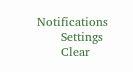Notifications
      Settings
      Clear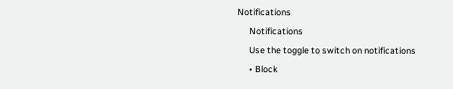Notifications
      Notifications
      Use the toggle to switch on notifications
      • Block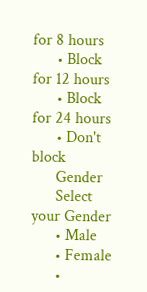for 8 hours
      • Block for 12 hours
      • Block for 24 hours
      • Don't block
      Gender
      Select your Gender
      • Male
      • Female
      •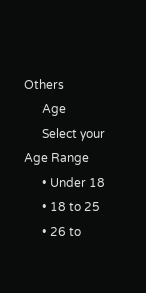Others
      Age
      Select your Age Range
      • Under 18
      • 18 to 25
      • 26 to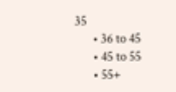35
      • 36 to 45
      • 45 to 55
      • 55+